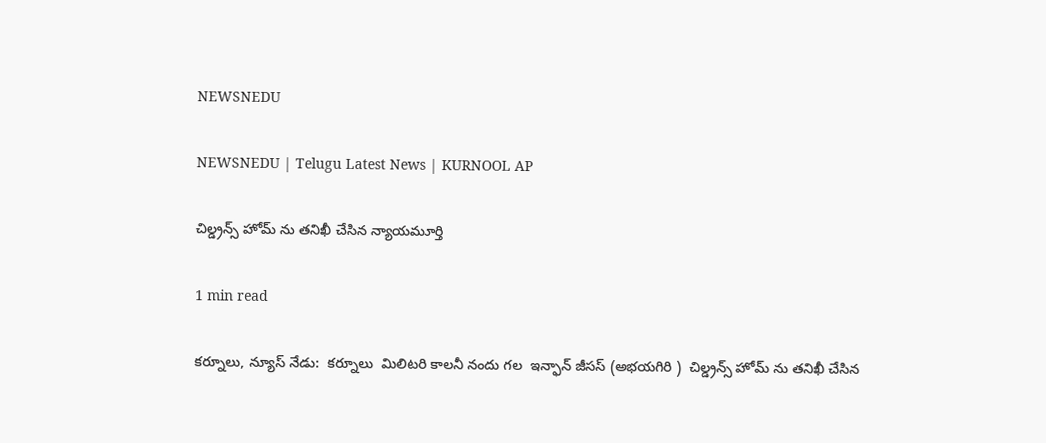NEWSNEDU

NEWSNEDU | Telugu Latest News | KURNOOL AP

చిల్డ్రన్స్ హోమ్ ను తనిఖీ చేసిన న్యాయమూర్తి

1 min read

కర్నూలు, న్యూస్ నేడు:  కర్నూలు  మిలిటరి కాలనీ నందు గల  ఇన్ఫాన్ జీసస్ (అభయగిరి )  చిల్డ్రన్స్ హోమ్ ను తనిఖీ చేసిన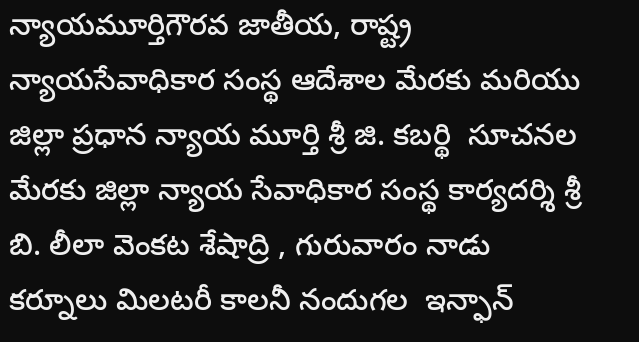న్యాయమూర్తిగౌరవ జాతీయ, రాష్ట్ర న్యాయసేవాధికార సంస్థ ఆదేశాల మేరకు మరియు జిల్లా ప్రధాన న్యాయ మూర్తి శ్రీ జి. కబర్థి  సూచనల మేరకు జిల్లా న్యాయ సేవాధికార సంస్థ కార్యదర్శి శ్రీ బి. లీలా వెంకట శేషాద్రి , గురువారం నాడు  కర్నూలు మిలటరీ కాలనీ నందుగల  ఇన్ఫాన్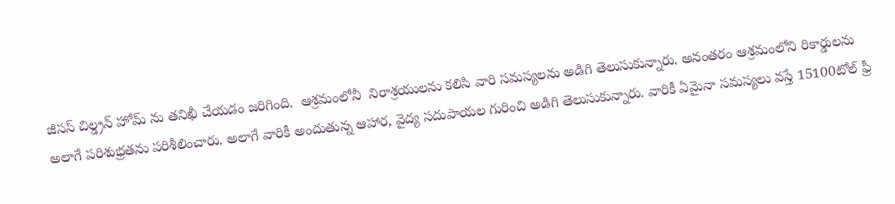జీసస్ చిల్డ్రన్ హోమ్ ను తనిఖీ చేయడం జరిగింది.  ఆశ్రమంలోనీ  నిరాశ్రయులను కలిసి వారి సమస్యలను అడిగి తెలుసుకున్నారు. అనంతరం ఆశ్రమంలోని రికార్డులను  అలాగే పరిశుభ్రతను పరిశీలించారు. అలాగే వారికీ అందుతున్న ఆహార, వైద్య సదుపాయల గురించి అడిగి తెలుసుకున్నారు. వారికీ ఏమైనా సమస్యలు వస్తే 15100టోల్ ఫ్రీ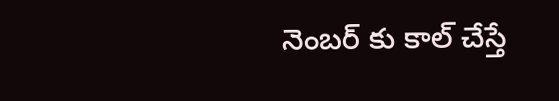నెంబర్ కు కాల్ చేస్తే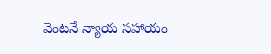వెంటనే న్యాయ సహాయం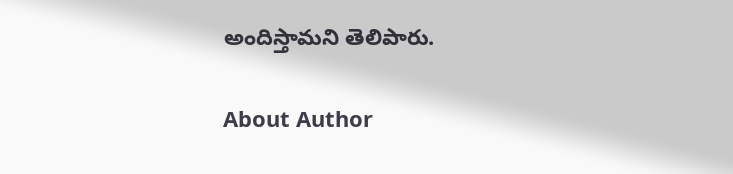అందిస్తామని తెలిపారు.

About Author